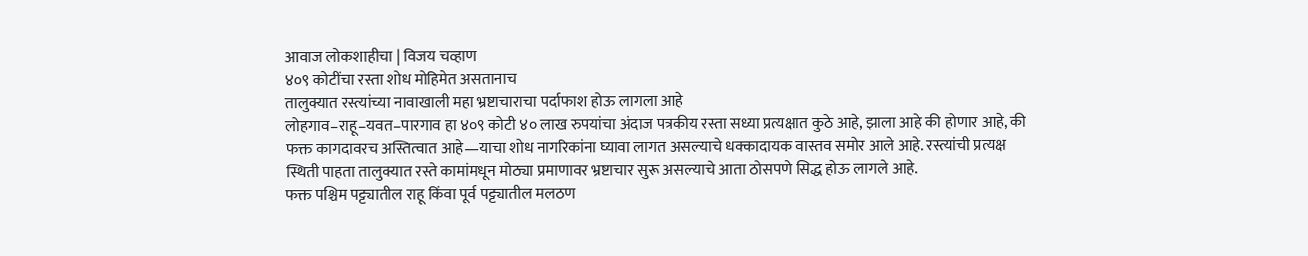आवाज लोकशाहीचा | विजय चव्हाण
४०९ कोटींचा रस्ता शोध मोहिमेत असतानाच
तालुक्यात रस्त्यांच्या नावाखाली महा भ्रष्टाचाराचा पर्दाफाश होऊ लागला आहे
लोहगाव–राहू–यवत–पारगाव हा ४०९ कोटी ४० लाख रुपयांचा अंदाज पत्रकीय रस्ता सध्या प्रत्यक्षात कुठे आहे, झाला आहे की होणार आहे, की फक्त कागदावरच अस्तित्वात आहे—याचा शोध नागरिकांना घ्यावा लागत असल्याचे धक्कादायक वास्तव समोर आले आहे. रस्त्यांची प्रत्यक्ष स्थिती पाहता तालुक्यात रस्ते कामांमधून मोठ्या प्रमाणावर भ्रष्टाचार सुरू असल्याचे आता ठोसपणे सिद्ध होऊ लागले आहे.
फक्त पश्चिम पट्ट्यातील राहू किंवा पूर्व पट्ट्यातील मलठण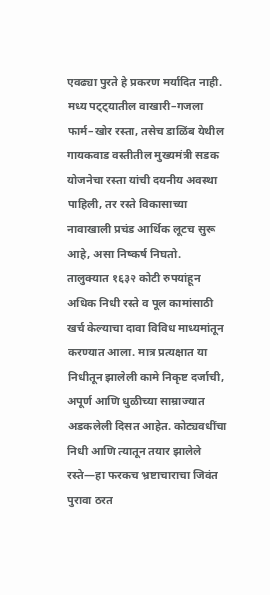एवढ्या पुरते हे प्रकरण मर्यादित नाही. मध्य पट्ट्यातील वाखारी–गजला फार्म–खोर रस्ता, तसेच डाळिंब येथील गायकवाड वस्तीतील मुख्यमंत्री सडक योजनेचा रस्ता यांची दयनीय अवस्था पाहिली, तर रस्ते विकासाच्या नावाखाली प्रचंड आर्थिक लूटच सुरू आहे, असा निष्कर्ष निघतो.
तालुक्यात १६३२ कोटी रुपयांहून अधिक निधी रस्ते व पूल कामांसाठी खर्च केल्याचा दावा विविध माध्यमांतून करण्यात आला. मात्र प्रत्यक्षात या निधीतून झालेली कामे निकृष्ट दर्जाची, अपूर्ण आणि धुळीच्या साम्राज्यात अडकलेली दिसत आहेत. कोट्यवधींचा निधी आणि त्यातून तयार झालेले रस्ते—हा फरकच भ्रष्टाचाराचा जिवंत पुरावा ठरत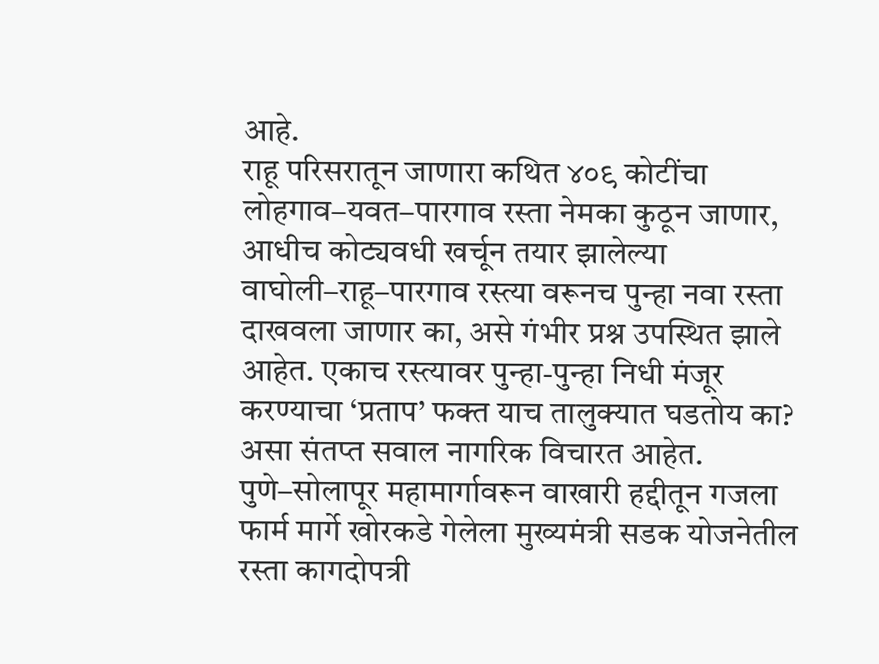आहे.
राहू परिसरातून जाणारा कथित ४०९ कोटींचा लोहगाव–यवत–पारगाव रस्ता नेमका कुठून जाणार, आधीच कोट्यवधी खर्चून तयार झालेल्या वाघोली–राहू–पारगाव रस्त्या वरूनच पुन्हा नवा रस्ता दाखवला जाणार का, असे गंभीर प्रश्न उपस्थित झाले आहेत. एकाच रस्त्यावर पुन्हा-पुन्हा निधी मंजूर करण्याचा ‘प्रताप’ फक्त याच तालुक्यात घडतोय का? असा संतप्त सवाल नागरिक विचारत आहेत.
पुणे–सोलापूर महामार्गावरून वाखारी हद्दीतून गजला फार्म मार्गे खोरकडे गेलेला मुख्यमंत्री सडक योजनेतील रस्ता कागदोपत्री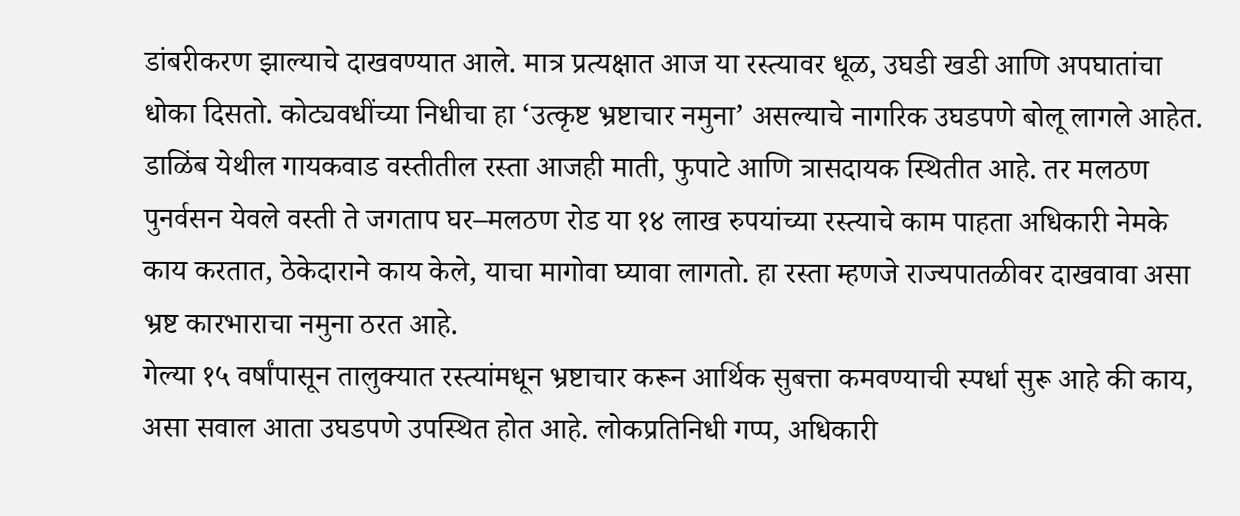डांबरीकरण झाल्याचे दाखवण्यात आले. मात्र प्रत्यक्षात आज या रस्त्यावर धूळ, उघडी खडी आणि अपघातांचा धोका दिसतो. कोट्यवधींच्या निधीचा हा ‘उत्कृष्ट भ्रष्टाचार नमुना’ असल्याचे नागरिक उघडपणे बोलू लागले आहेत.
डाळिंब येथील गायकवाड वस्तीतील रस्ता आजही माती, फुपाटे आणि त्रासदायक स्थितीत आहे. तर मलठण पुनर्वसन येवले वस्ती ते जगताप घर–मलठण रोड या १४ लाख रुपयांच्या रस्त्याचे काम पाहता अधिकारी नेमके काय करतात, ठेकेदाराने काय केले, याचा मागोवा घ्यावा लागतो. हा रस्ता म्हणजे राज्यपातळीवर दाखवावा असा भ्रष्ट कारभाराचा नमुना ठरत आहे.
गेल्या १५ वर्षांपासून तालुक्यात रस्त्यांमधून भ्रष्टाचार करून आर्थिक सुबत्ता कमवण्याची स्पर्धा सुरू आहे की काय, असा सवाल आता उघडपणे उपस्थित होत आहे. लोकप्रतिनिधी गप्प, अधिकारी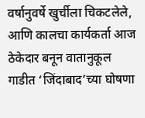वर्षानुवर्षे खुर्चीला चिकटलेले, आणि कालचा कार्यकर्ता आज ठेकेदार बनून वातानुकूल गाडीत ‘जिंदाबाद’च्या घोषणा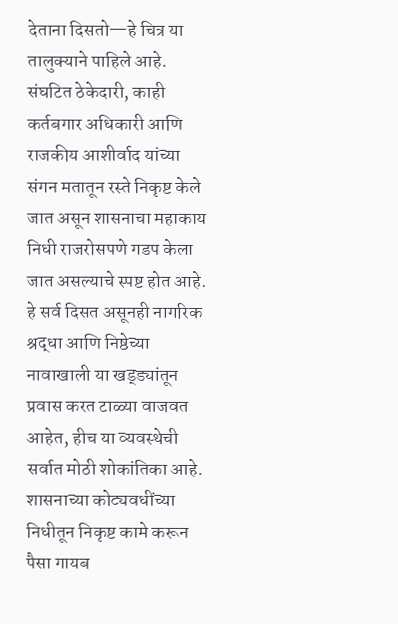देताना दिसतो—हे चित्र या तालुक्याने पाहिले आहे.
संघटित ठेकेदारी, काही कर्तबगार अधिकारी आणि राजकीय आशीर्वाद यांच्या संगन मतातून रस्ते निकृष्ट केले जात असून शासनाचा महाकाय निधी राजरोसपणे गडप केला जात असल्याचे स्पष्ट होत आहे. हे सर्व दिसत असूनही नागरिक श्रद्धा आणि निष्ठेच्या नावाखाली या खड्ड्यांतून प्रवास करत टाळ्या वाजवत आहेत, हीच या व्यवस्थेची सर्वात मोठी शोकांतिका आहे.
शासनाच्या कोट्यवधींच्या निधीतून निकृष्ट कामे करून पैसा गायब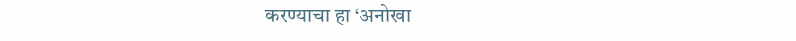करण्याचा हा ‘अनोखा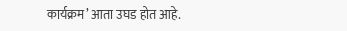कार्यक्रम’ आता उघड होत आहे.